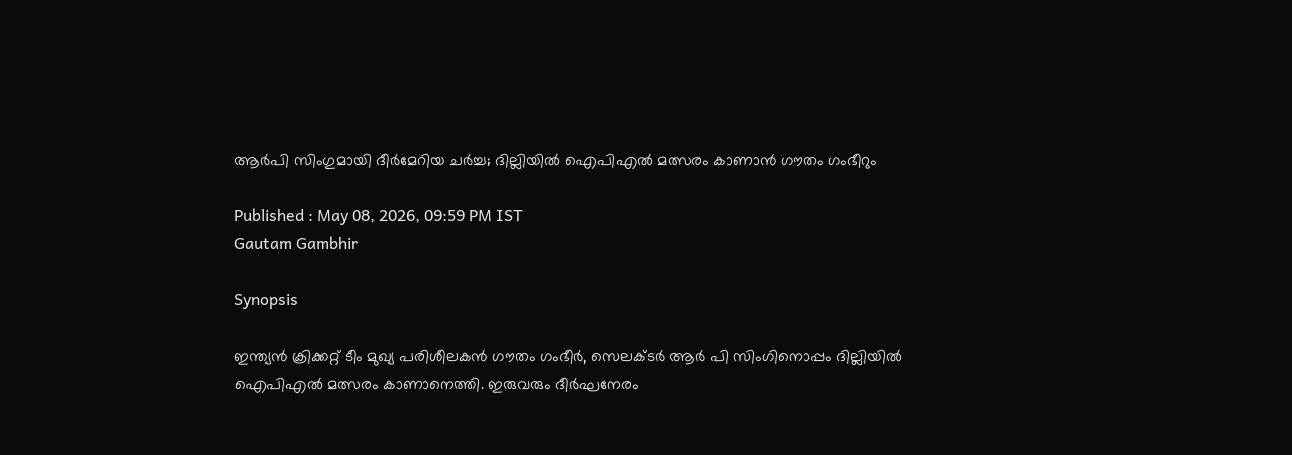ആര്‍പി സിംഗുമായി ദീര്‍മേറിയ ചര്‍ച്ച; ദില്ലിയില്‍ ഐപിഎല്‍ മത്സരം കാണാന്‍ ഗൗതം ഗംഭീറും

Published : May 08, 2026, 09:59 PM IST
Gautam Gambhir

Synopsis

ഇന്ത്യന്‍ ക്രിക്കറ്റ് ടീം മുഖ്യ പരിശീലകന്‍ ഗൗതം ഗംഭീര്‍, സെലക്ടര്‍ ആര്‍ പി സിംഗിനൊപ്പം ദില്ലിയില്‍ ഐപിഎല്‍ മത്സരം കാണാനെത്തി. ഇരുവരും ദീര്‍ഘനേരം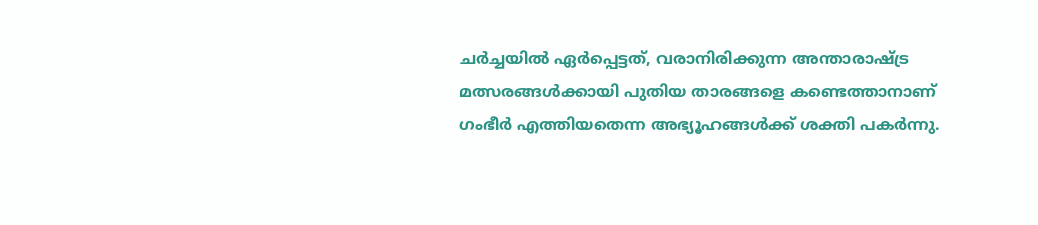ചര്‍ച്ചയില്‍ ഏര്‍പ്പെട്ടത്, വരാനിരിക്കുന്ന അന്താരാഷ്ട്ര മത്സരങ്ങള്‍ക്കായി പുതിയ താരങ്ങളെ കണ്ടെത്താനാണ് ഗംഭീര്‍ എത്തിയതെന്ന അഭ്യൂഹങ്ങള്‍ക്ക് ശക്തി പകര്‍ന്നു.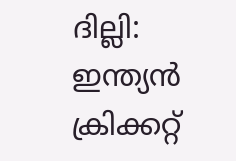ദില്ലി: ഇന്ത്യന്‍ ക്രിക്കറ്റ്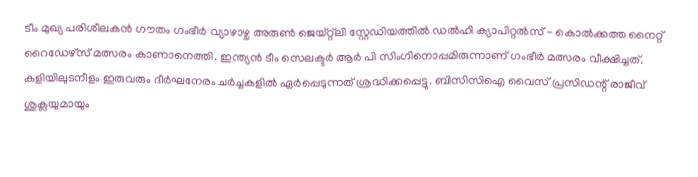ടീം മുഖ്യ പരിശീലകന്‍ ഗൗതം ഗംഭീര്‍ വ്യാഴാഴ്ച അരുണ്‍ ജെയ്റ്റ്ലി സ്റ്റേഡിയത്തില്‍ ഡല്‍ഹി ക്യാപിറ്റല്‍സ് - കൊല്‍ക്കത്ത നൈറ്റ് റൈഡേഴ്സ് മത്സരം കാണാനെത്തി. ഇന്ത്യന്‍ ടീം സെലക്ടര്‍ ആര്‍ പി സിംഗിനൊപ്പമിരുന്നാണ് ഗംഭീര്‍ മത്സരം വീക്ഷിച്ചത്. കളിയിലുടനീളം ഇരുവരും ദീര്‍ഘനേരം ചര്‍ച്ചകളില്‍ ഏര്‍പ്പെടുന്നത് ശ്രദ്ധിക്കപ്പെട്ടു. ബിസിസിഐ വൈസ് പ്രസിഡന്റ് രാജീവ് ശുക്ലയുമായും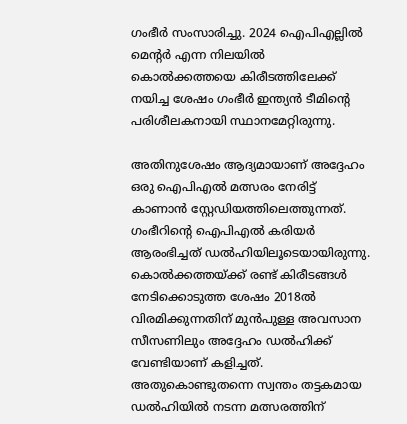ഗംഭീര്‍ സംസാരിച്ചു. 2024 ഐപിഎല്ലില്‍ മെന്റര്‍ എന്ന നിലയില്‍ കൊല്‍ക്കത്തയെ കിരീടത്തിലേക്ക് നയിച്ച ശേഷം ഗംഭീര്‍ ഇന്ത്യന്‍ ടീമിന്റെ പരിശീലകനായി സ്ഥാനമേറ്റിരുന്നു.

അതിനുശേഷം ആദ്യമായാണ് അദ്ദേഹം ഒരു ഐപിഎല്‍ മത്സരം നേരിട്ട് കാണാന്‍ സ്റ്റേഡിയത്തിലെത്തുന്നത്. ഗംഭീറിന്റെ ഐപിഎല്‍ കരിയര്‍ ആരംഭിച്ചത് ഡല്‍ഹിയിലൂടെയായിരുന്നു. കൊല്‍ക്കത്തയ്ക്ക് രണ്ട് കിരീടങ്ങള്‍ നേടിക്കൊടുത്ത ശേഷം 2018ല്‍ വിരമിക്കുന്നതിന് മുന്‍പുള്ള അവസാന സീസണിലും അദ്ദേഹം ഡല്‍ഹിക്ക് വേണ്ടിയാണ് കളിച്ചത്. അതുകൊണ്ടുതന്നെ സ്വന്തം തട്ടകമായ ഡല്‍ഹിയില്‍ നടന്ന മത്സരത്തിന്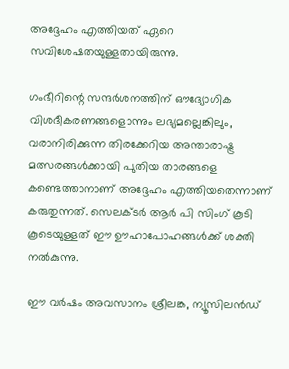അദ്ദേഹം എത്തിയത് ഏറെ സവിശേഷതയുള്ളതായിരുന്നു.

ഗംഭീറിന്റെ സന്ദര്‍ശനത്തിന് ഔദ്യോഗിക വിശദീകരണങ്ങളൊന്നും ലഭ്യമല്ലെങ്കിലും, വരാനിരിക്കുന്ന തിരക്കേറിയ അന്താരാഷ്ട്ര മത്സരങ്ങള്‍ക്കായി പുതിയ താരങ്ങളെ കണ്ടെത്താനാണ് അദ്ദേഹം എത്തിയതെന്നാണ് കരുതുന്നത്. സെലക്ടര്‍ ആര്‍ പി സിംഗ് കൂടി കൂടെയുള്ളത് ഈ ഊഹാപോഹങ്ങള്‍ക്ക് ശക്തി നല്‍കുന്നു.

ഈ വര്‍ഷം അവസാനം ശ്രീലങ്ക, ന്യൂസിലന്‍ഡ്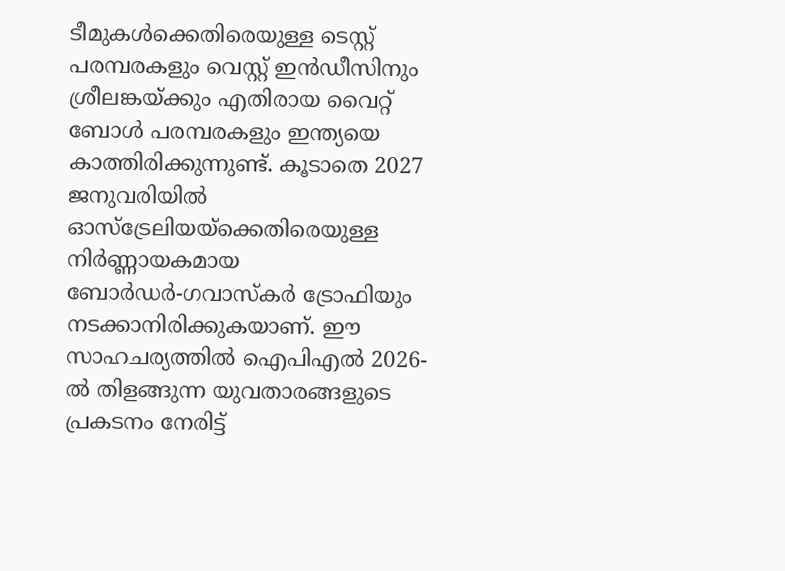ടീമുകള്‍ക്കെതിരെയുള്ള ടെസ്റ്റ് പരമ്പരകളും വെസ്റ്റ് ഇന്‍ഡീസിനും ശ്രീലങ്കയ്ക്കും എതിരായ വൈറ്റ് ബോള്‍ പരമ്പരകളും ഇന്ത്യയെ കാത്തിരിക്കുന്നുണ്ട്. കൂടാതെ 2027 ജനുവരിയില്‍ ഓസ്ട്രേലിയയ്ക്കെതിരെയുള്ള നിര്‍ണ്ണായകമായ ബോര്‍ഡര്‍-ഗവാസ്‌കര്‍ ട്രോഫിയും നടക്കാനിരിക്കുകയാണ്. ഈ സാഹചര്യത്തില്‍ ഐപിഎല്‍ 2026-ല്‍ തിളങ്ങുന്ന യുവതാരങ്ങളുടെ പ്രകടനം നേരിട്ട്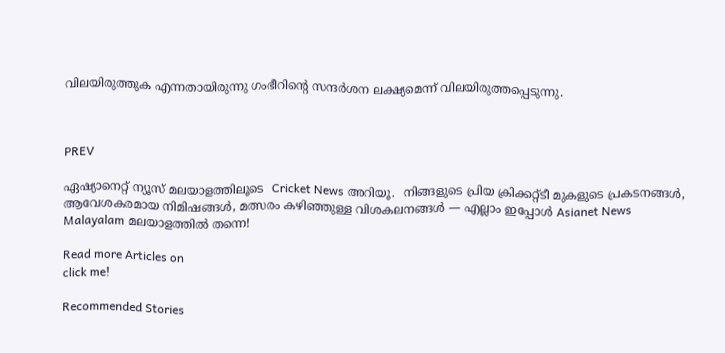വിലയിരുത്തുക എന്നതായിരുന്നു ഗംഭീറിന്റെ സന്ദര്‍ശന ലക്ഷ്യമെന്ന് വിലയിരുത്തപ്പെടുന്നു.



PREV

ഏഷ്യാനെറ്റ് ന്യൂസ് മലയാളത്തിലൂടെ  Cricket News അറിയൂ.  നിങ്ങളുടെ പ്രിയ ക്രിക്കറ്റ്ടീ മുകളുടെ പ്രകടനങ്ങൾ, ആവേശകരമായ നിമിഷങ്ങൾ, മത്സരം കഴിഞ്ഞുള്ള വിശകലനങ്ങൾ — എല്ലാം ഇപ്പോൾ Asianet News Malayalam മലയാളത്തിൽ തന്നെ!

Read more Articles on
click me!

Recommended Stories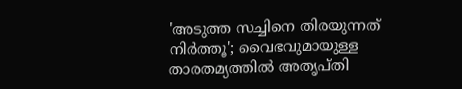'അടുത്ത സച്ചിനെ തിരയുന്നത് നിര്‍ത്തൂ'; വൈഭവുമായുള്ള താരതമ്യത്തില്‍ അതൃപ്തി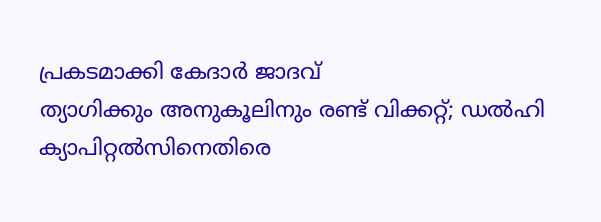പ്രകടമാക്കി കേദാര്‍ ജാദവ്
ത്യാഗിക്കും അനുകൂലിനും രണ്ട് വിക്കറ്റ്; ഡല്‍ഹി ക്യാപിറ്റല്‍സിനെതിരെ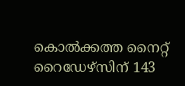കൊല്‍ക്കത്ത നൈറ്റ് റൈഡേഴ്‌സിന് 143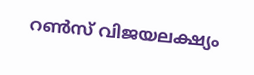റണ്‍സ് വിജയലക്ഷ്യം